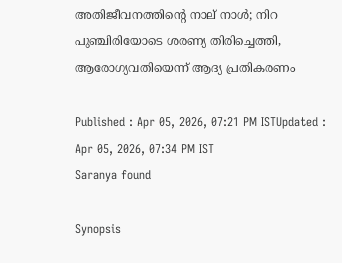അതിജീവനത്തിന്‍റെ നാല് നാള്‍; നിറ പുഞ്ചിരിയോടെ ശരണ്യ തിരിച്ചെത്തി, ആരോഗ്യവതിയെന്ന് ആദ്യ പ്രതികരണം

Published : Apr 05, 2026, 07:21 PM ISTUpdated : Apr 05, 2026, 07:34 PM IST
Saranya found

Synopsis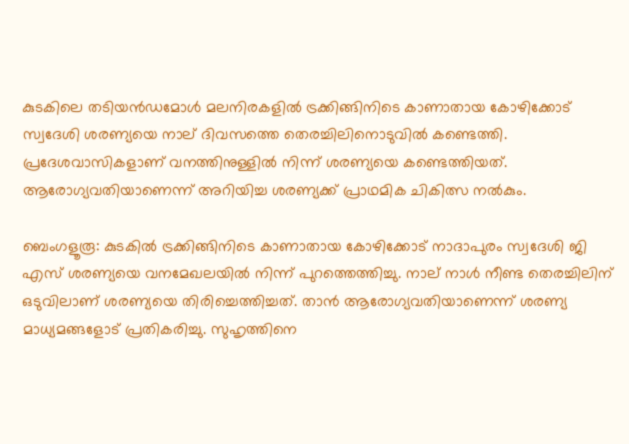കുടകിലെ തടിയന്‍ഡമോള്‍ മലനിരകളില്‍ ട്രക്കിങ്ങിനിടെ കാണാതായ കോഴിക്കോട് സ്വദേശി ശരണ്യയെ നാല് ദിവസത്തെ തെരച്ചിലിനൊടുവിൽ കണ്ടെത്തി. പ്രദേശവാസികളാണ് വനത്തിനുള്ളിൽ നിന്ന് ശരണ്യയെ കണ്ടെത്തിയത്. ആരോഗ്യവതിയാണെന്ന് അറിയിച്ച ശരണ്യക്ക് പ്രാഥമിക ചികിത്സ നൽകും.

ബെംഗളൂരൂ: കുടകിൽ ട്രക്കിങ്ങിനിടെ കാണാതായ കോഴിക്കോട് നാദാപുരം സ്വദേശി ജി എസ് ശരണ്യയെ വനമേഖലയില്‍ നിന്ന് പുറത്തെത്തിച്ചു. നാല് നാൾ നീണ്ട തെരച്ചിലിന് ഒടുവിലാണ് ശരണ്യയെ തിരിച്ചെത്തിച്ചത്. താന്‍ ആരോഗ്യവതിയാണെന്ന് ശരണ്യ മാധ്യമങ്ങളോട് പ്രതികരിച്ചു. സുഹൃത്തിനെ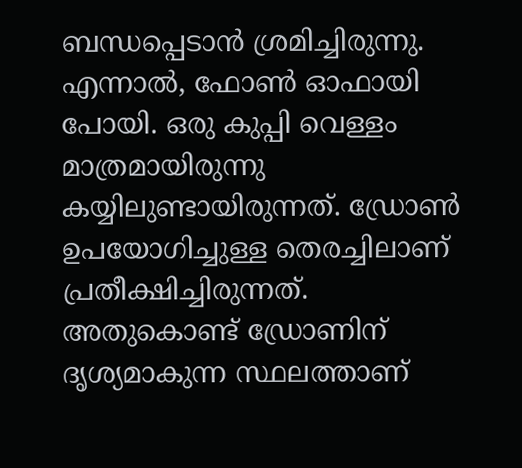ബന്ധപ്പെടാന്‍ ശ്രമിച്ചിരുന്നു. എന്നാല്‍, ഫോണ്‍ ഓഫായി പോയി. ഒരു കുപ്പി വെള്ളം മാത്രമായിരുന്നു കയ്യിലുണ്ടായിരുന്നത്. ഡ്രോണ്‍ ഉപയോഗിച്ചുള്ള തെരച്ചിലാണ് പ്രതീക്ഷിച്ചിരുന്നത്. അതുകൊണ്ട് ഡ്രോണിന് ദൃശ്യമാകുന്ന സ്ഥലത്താണ്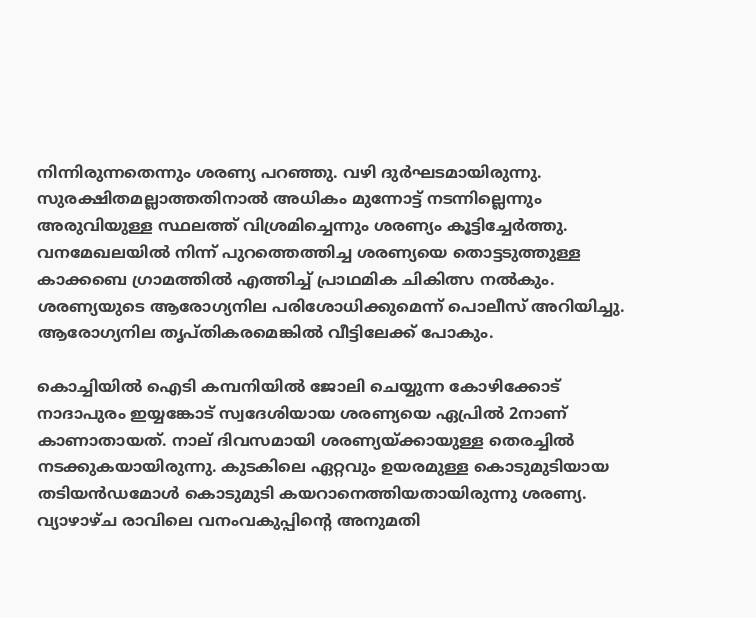നിന്നിരുന്നതെന്നും ശരണ്യ പറഞ്ഞു. വഴി ദുര്‍ഘടമായിരുന്നു. സുരക്ഷിതമല്ലാത്തതിനാല്‍ അധികം മുന്നോട്ട് നടന്നില്ലെന്നും അരുവിയുള്ള സ്ഥലത്ത് വിശ്രമിച്ചെന്നും ശരണ്യം കൂട്ടിച്ചേര്‍ത്തു. വനമേഖലയില്‍ നിന്ന് പുറത്തെത്തിച്ച ശരണ്യയെ തൊട്ടടുത്തുള്ള കാക്കബെ ഗ്രാമത്തിൽ എത്തിച്ച് പ്രാഥമിക ചികിത്സ നൽകും. ശരണ്യയുടെ ആരോഗ്യനില പരിശോധിക്കുമെന്ന് പൊലീസ് അറിയിച്ചു. ആരോഗ്യനില തൃപ്തികരമെങ്കിൽ വീട്ടിലേക്ക് പോകും.

കൊച്ചിയില്‍ ഐടി കമ്പനിയില്‍ ജോലി ചെയ്യുന്ന കോഴിക്കോട് നാദാപുരം ഇയ്യങ്കോട് സ്വദേശിയായ ശരണ്യയെ ഏപ്രിൽ 2നാണ് കാണാതായത്. നാല് ദിവസമായി ശരണ്യയ്ക്കായുള്ള തെരച്ചിൽ നടക്കുകയായിരുന്നു. കുടകിലെ ഏറ്റവും ഉയരമുള്ള കൊടുമുടിയായ തടിയൻഡമോൾ കൊടുമുടി കയറാനെത്തിയതായിരുന്നു ശരണ്യ. വ്യാഴാഴ്ച രാവിലെ വനംവകുപ്പിന്റെ അനുമതി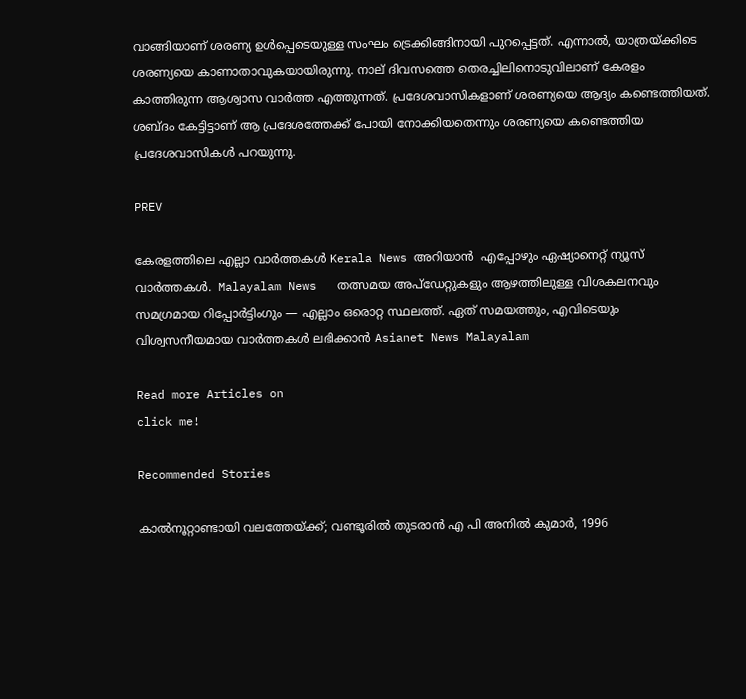വാങ്ങിയാണ് ശരണ്യ ഉൾപ്പെടെയുള്ള സംഘം ട്രെക്കിങ്ങിനായി പുറപ്പെട്ടത്. എന്നാൽ, യാത്രയ്ക്കിടെ ശരണ്യയെ കാണാതാവുകയായിരുന്നു. നാല് ദിവസത്തെ തെരച്ചിലിനൊടുവിലാണ് കേരളം കാത്തിരുന്ന ആശ്വാസ വാര്‍ത്ത എത്തുന്നത്. പ്രദേശവാസികളാണ് ശരണ്യയെ ആദ്യം കണ്ടെത്തിയത്. ശബ്ദം കേട്ടിട്ടാണ് ആ പ്രദേശത്തേക്ക് പോയി നോക്കിയതെന്നും ശരണ്യയെ കണ്ടെത്തിയ പ്രദേശവാസികള്‍ പറയുന്നു.

PREV

കേരളത്തിലെ എല്ലാ വാർത്തകൾ Kerala News അറിയാൻ  എപ്പോഴും ഏഷ്യാനെറ്റ് ന്യൂസ് വാർത്തകൾ.  Malayalam News   തത്സമയ അപ്‌ഡേറ്റുകളും ആഴത്തിലുള്ള വിശകലനവും സമഗ്രമായ റിപ്പോർട്ടിംഗും — എല്ലാം ഒരൊറ്റ സ്ഥലത്ത്. ഏത് സമയത്തും, എവിടെയും വിശ്വസനീയമായ വാർത്തകൾ ലഭിക്കാൻ Asianet News Malayalam

Read more Articles on
click me!

Recommended Stories

കാൽനൂറ്റാണ്ടായി വലത്തേയ്ക്ക്; വണ്ടൂരിൽ തുടരാൻ എ പി അനിൽ കുമാർ, 1996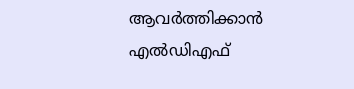ആവര്‍ത്തിക്കാൻ എൽഡിഎഫ്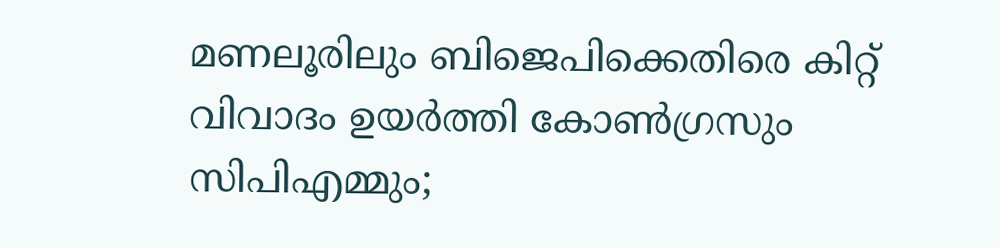മണലൂരിലും ബിജെപിക്കെതിരെ കിറ്റ് വിവാദം ഉയര്‍ത്തി കോണ്‍ഗ്രസും സിപിഎമ്മും;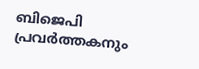ബിജെപി പ്രവര്‍ത്തകനും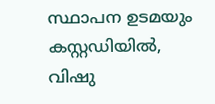സ്ഥാപന ഉടമയും കസ്റ്റഡിയിൽ, വിഷു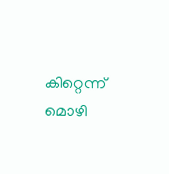കിറ്റെന്ന് മൊഴി